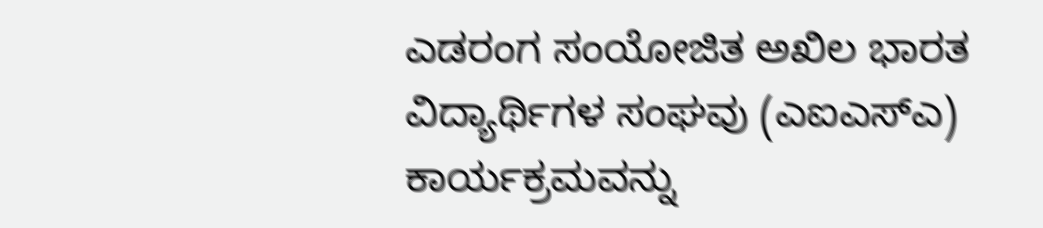ಎಡರಂಗ ಸಂಯೋಜಿತ ಅಖಿಲ ಭಾರತ ವಿದ್ಯಾರ್ಥಿಗಳ ಸಂಘವು (ಎಐಎಸ್ಎ) ಕಾರ್ಯಕ್ರಮವನ್ನು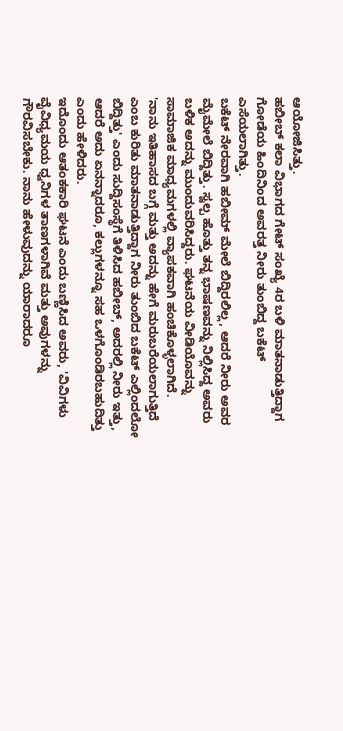ಆಯೋಜಿಸಿತ್ತು.
ಹಬೀಬ್ ಕಲಾ ವಿಭಾಗದ ಗೇಟ್ ಸಂಖ್ಯೆ 4ರ ಬಳಿ ಮಾತನಾಡುತ್ತಿದ್ದಾಗ ಗೋಡೆಯ ಹಿಂದಿನಿಂದ ಅವರತ್ತ ನೀರು ತುಂಬಿದ್ದ ಬಕೆಟ್ ಎಸೆಯಲಾಗಿತ್ತು.
ಬಕೆಟ್ ನೇರವಾಗಿ ಹಬೀಮ್ ಮೇಲೆ ಬಿದ್ದಿರಲಿಲ್ಲ, ಆದರೆ ನೀರು ಅವರ ಮೈಮೇಲೆ ಬಿದ್ದಿತ್ತು. ಸ್ವಲ್ಪ ಹೊತ್ತು ತನ್ನ ಭಾಷಣವನ್ನು ನಿಲ್ಲಿಸಿದ್ದ ಅವರು ಬಳಿಕ ಅದನ್ನು ಮುಂದುವರಿಸಿದ್ದರು. ಘಟನೆಯ ವೀಡಿಯೊವನ್ನು ಸಾಮಾಜಿಕ ಮಾಧ್ಯಮಗಳಲ್ಲಿ ವ್ಯಾಪಕವಾಗಿ ಹಂಚಿಕೊಳ್ಳಲಾಗಿದೆ.
'ನಾನು ಇತಿಹಾಸದ ಬಗ್ಗೆ ಮತ್ತು ಅದನ್ನು ಹೇಗೆ ಮರುಬರೆಯಲಾಗುತ್ತಿದೆ ಎಂಬ ಕುರಿತು ಮಾತನಾಡುತ್ತಿದ್ದಾಗ ನೀರು ತುಂಬಿದ ಬಕೆಟ್ ಎಲ್ಲಿಂದಲೋ ಬಿದ್ದಿತ್ತು' ಎಂದು ಸುದ್ದಿಸಂಸ್ಥೆಗೆ ತಿಳಿಸಿದ ಹಬೀಬ್, ಅದರಲ್ಲಿ ನೀರು ಇತ್ತು, ಆದರೆ ಅದು ಏನನ್ನಾದರೂ, ಕಲ್ಲುಗಳನ್ನೂ ಸಹ ಒಳಗೊಂಡಿರಬಹುದಿತ್ತು ಎಂದು ಹೇಳಿದರು.
ಇದೊಂದು ಆತಂಕಕಾರಿ ಘಟನೆ ಎಂದು ಬಣ್ಣಿಸಿದ ಅವರು, 'ವಿವಿಗಳು ವೈವಿಧ್ಯಮಯ ಧ್ವನಿಗಳ ತಾಣಗಳಾಗಿವೆ ಮತ್ತು ಅವುಗಳನ್ನು ಗೌರವಿಸಬೇಕು. ನಾನು ಹೇಳುವುದನ್ನು ಯಾರಾದರೂ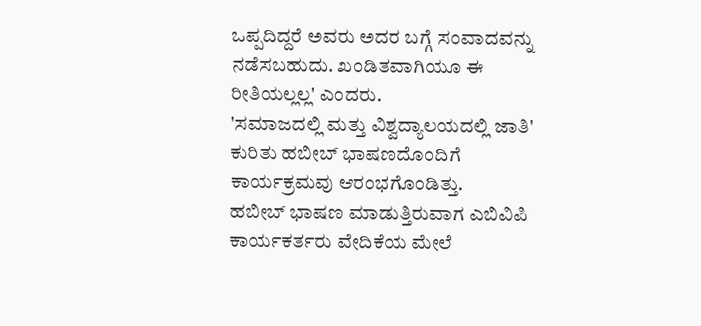ಒಪ್ಪದಿದ್ದರೆ ಅವರು ಅದರ ಬಗ್ಗೆ ಸಂವಾದವನ್ನು ನಡೆಸಬಹುದು. ಖಂಡಿತವಾಗಿಯೂ ಈ ರೀತಿಯಲ್ಲಲ್ಲ' ಎಂದರು.
'ಸಮಾಜದಲ್ಲಿ ಮತ್ತು ವಿಶ್ವದ್ಯಾಲಯದಲ್ಲಿ ಜಾತಿ' ಕುರಿತು ಹಬೀಬ್ ಭಾಷಣದೊಂದಿಗೆ ಕಾರ್ಯಕ್ರಮವು ಆರಂಭಗೊಂಡಿತ್ತು.
ಹಬೀಬ್ ಭಾಷಣ ಮಾಡುತ್ತಿರುವಾಗ ಎಬಿವಿಪಿ ಕಾರ್ಯಕರ್ತರು ವೇದಿಕೆಯ ಮೇಲೆ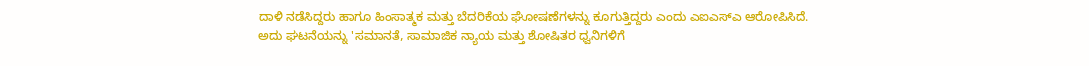ದಾಳಿ ನಡೆಸಿದ್ದರು ಹಾಗೂ ಹಿಂಸಾತ್ಮಕ ಮತ್ತು ಬೆದರಿಕೆಯ ಘೋಷಣೆಗಳನ್ನು ಕೂಗುತ್ತಿದ್ದರು ಎಂದು ಎಐಎಸ್ಎ ಆರೋಪಿಸಿದೆ.
ಅದು ಘಟನೆಯನ್ನು 'ಸಮಾನತೆ, ಸಾಮಾಜಿಕ ನ್ಯಾಯ ಮತ್ತು ಶೋಷಿತರ ಧ್ವನಿಗಳಿಗೆ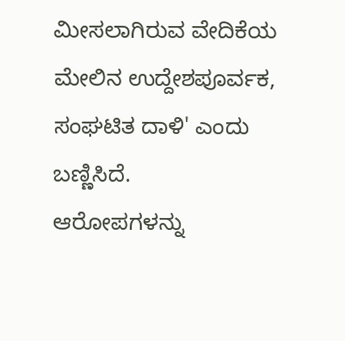ಮೀಸಲಾಗಿರುವ ವೇದಿಕೆಯ ಮೇಲಿನ ಉದ್ದೇಶಪೂರ್ವಕ, ಸಂಘಟಿತ ದಾಳಿ' ಎಂದು ಬಣ್ಣಿಸಿದೆ.
ಆರೋಪಗಳನ್ನು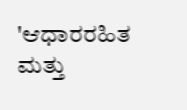'ಆಧಾರರಹಿತ ಮತ್ತು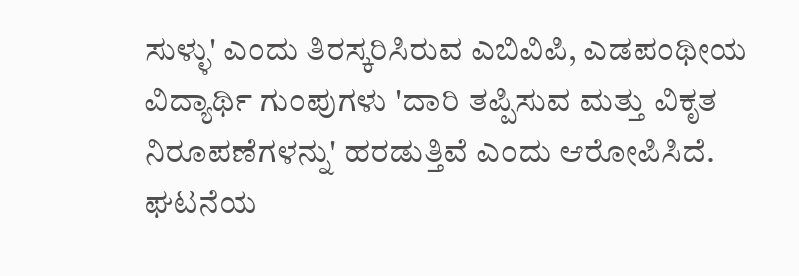ಸುಳ್ಳು' ಎಂದು ತಿರಸ್ಕರಿಸಿರುವ ಎಬಿವಿಪಿ, ಎಡಪಂಥೀಯ ವಿದ್ಯಾರ್ಥಿ ಗುಂಪುಗಳು 'ದಾರಿ ತಪ್ಪಿಸುವ ಮತ್ತು ವಿಕೃತ ನಿರೂಪಣೆಗಳನ್ನು' ಹರಡುತ್ತಿವೆ ಎಂದು ಆರೋಪಿಸಿದೆ.
ಘಟನೆಯ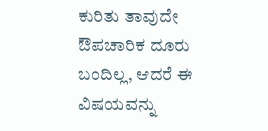ಕುರಿತು ತಾವುದೇ ಔಪಚಾರಿಕ ದೂರು ಬಂದಿಲ್ಲ, ಆದರೆ ಈ ವಿಷಯವನ್ನು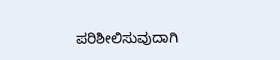ಪರಿಶೀಲಿಸುವುದಾಗಿ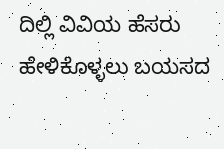ದಿಲ್ಲಿ ವಿವಿಯ ಹೆಸರು ಹೇಳಿಕೊಳ್ಳಲು ಬಯಸದ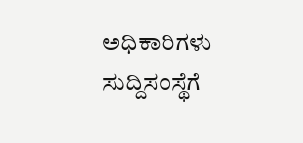ಅಧಿಕಾರಿಗಳು ಸುದ್ದಿಸಂಸ್ಥೆಗೆ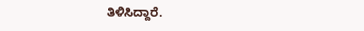ತಿಳಿಸಿದ್ದಾರೆ.